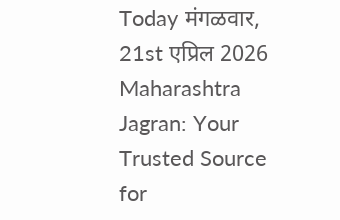Today मंगळवार, 21st एप्रिल 2026
Maharashtra Jagran: Your Trusted Source for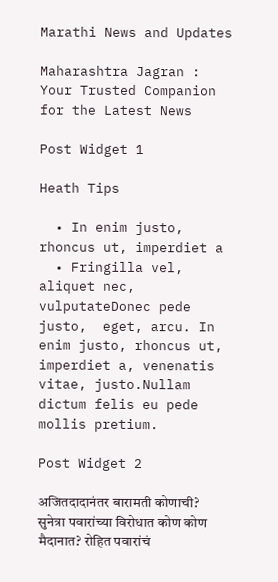Marathi News and Updates

Maharashtra Jagran : Your Trusted Companion for the Latest News

Post Widget 1

Heath Tips

  • In enim justo, rhoncus ut, imperdiet a
  • Fringilla vel, aliquet nec, vulputateDonec pede justo,  eget, arcu. In enim justo, rhoncus ut, imperdiet a, venenatis vitae, justo.Nullam dictum felis eu pede mollis pretium.

Post Widget 2

अजितदादानंतर बारामती कोणाची? सुनेत्रा पवारांच्या विरोधात कोण कोण मैदानात? रोहित पवारांचं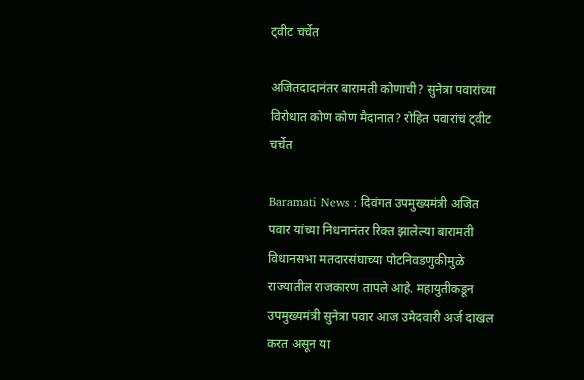ट्वीट चर्चेत

अजितदादानंतर बारामती कोणाची? सुनेत्रा पवारांच्या विरोधात कोण कोण मैदानात? रोहित पवारांचं ट्वीट चर्चेत

Baramati News : दिवंगत उपमुख्यमंत्री अजित पवार यांच्या निधनानंतर रिक्त झालेल्या बारामती विधानसभा मतदारसंघाच्या पोटनिवडणुकीमुळे राज्यातील राजकारण तापले आहे. महायुतीकडून उपमुख्यमंत्री सुनेत्रा पवार आज उमेदवारी अर्ज दाखल करत असून या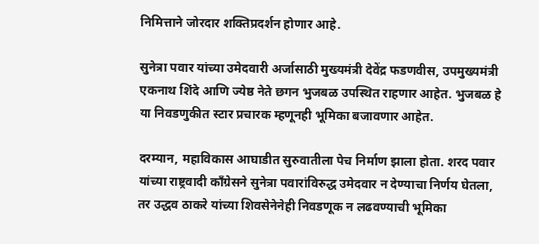निमित्ताने जोरदार शक्तिप्रदर्शन होणार आहे.

सुनेत्रा पवार यांच्या उमेदवारी अर्जासाठी मुख्यमंत्री देवेंद्र फडणवीस, उपमुख्यमंत्री एकनाथ शिंदे आणि ज्येष्ठ नेते छगन भुजबळ उपस्थित राहणार आहेत. भुजबळ हे या निवडणुकीत स्टार प्रचारक म्हणूनही भूमिका बजावणार आहेत.

दरम्यान, महाविकास आघाडीत सुरुवातीला पेच निर्माण झाला होता. शरद पवार यांच्या राष्ट्रवादी काँग्रेसने सुनेत्रा पवारांविरुद्ध उमेदवार न देण्याचा निर्णय घेतला, तर उद्धव ठाकरे यांच्या शिवसेनेनेही निवडणूक न लढवण्याची भूमिका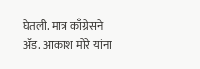घेतली. मात्र काँग्रेसने अ‍ॅड. आकाश मोरे यांना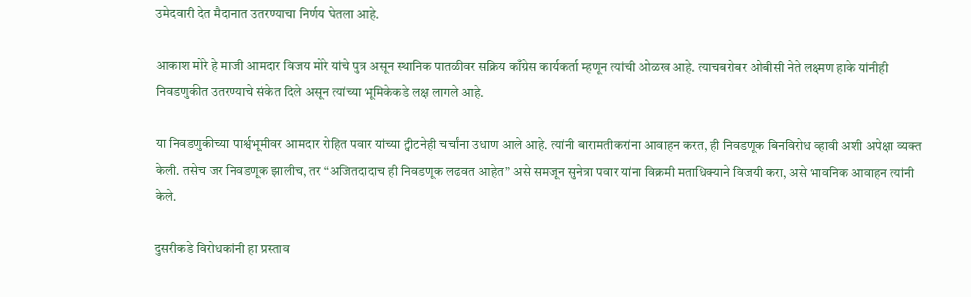उमेदवारी देत मैदानात उतरण्याचा निर्णय घेतला आहे.

आकाश मोरे हे माजी आमदार विजय मोरे यांचे पुत्र असून स्थानिक पातळीवर सक्रिय काँग्रेस कार्यकर्ता म्हणून त्यांची ओळख आहे. त्याचबरोबर ओबीसी नेते लक्ष्मण हाके यांनीही निवडणुकीत उतरण्याचे संकेत दिले असून त्यांच्या भूमिकेकडे लक्ष लागले आहे.

या निवडणुकीच्या पार्श्वभूमीवर आमदार रोहित पवार यांच्या ट्वीटनेही चर्चांना उधाण आले आहे. त्यांनी बारामतीकरांना आवाहन करत, ही निवडणूक बिनविरोध व्हावी अशी अपेक्षा व्यक्त केली. तसेच जर निवडणूक झालीच, तर “अजितदादाच ही निवडणूक लढवत आहेत” असे समजून सुनेत्रा पवार यांना विक्रमी मताधिक्याने विजयी करा, असे भावनिक आवाहन त्यांनी केले.

दुसरीकडे विरोधकांनी हा प्रस्ताव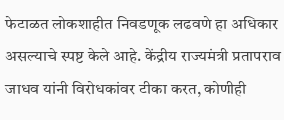फेटाळत लोकशाहीत निवडणूक लढवणे हा अधिकार असल्याचे स्पष्ट केले आहे. केंद्रीय राज्यमंत्री प्रतापराव जाधव यांनी विरोधकांवर टीका करत, कोणीही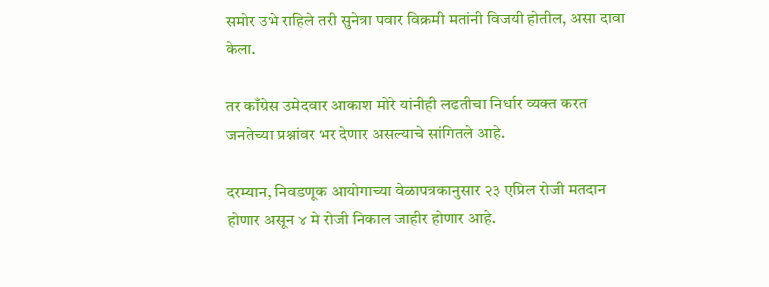समोर उभे राहिले तरी सुनेत्रा पवार विक्रमी मतांनी विजयी होतील, असा दावा केला.

तर काँग्रेस उमेदवार आकाश मोरे यांनीही लढतीचा निर्धार व्यक्त करत जनतेच्या प्रश्नांवर भर देणार असल्याचे सांगितले आहे.

दरम्यान, निवडणूक आयोगाच्या वेळापत्रकानुसार २३ एप्रिल रोजी मतदान होणार असून ४ मे रोजी निकाल जाहीर होणार आहे.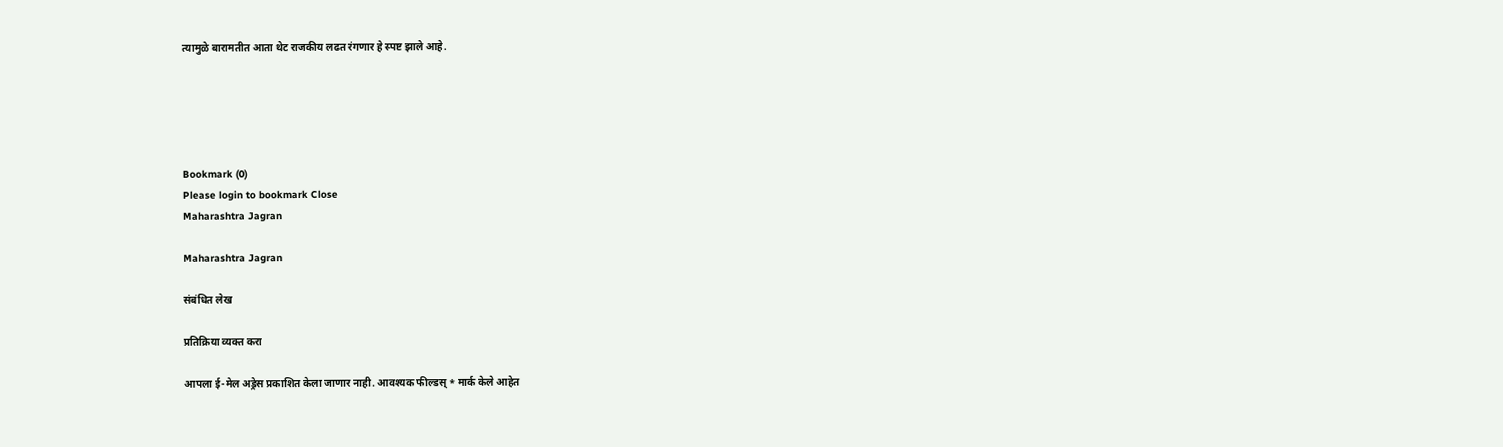त्यामुळे बारामतीत आता थेट राजकीय लढत रंगणार हे स्पष्ट झाले आहे.





Bookmark (0)
Please login to bookmark Close
Maharashtra Jagran

Maharashtra Jagran

संबंधित लेख

प्रतिक्रिया व्यक्त करा

आपला ई-मेल अड्रेस प्रकाशित केला जाणार नाही. आवश्यक फील्डस् * मार्क केले आहेत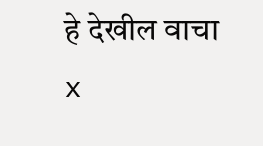हे देखील वाचा x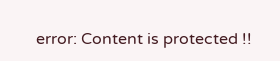error: Content is protected !!